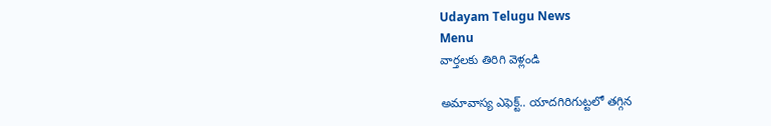Udayam Telugu News
Menu
వార్తలకు తిరిగి వెళ్లండి

అమావాస్య ఎఫెక్ట్‌.. యాదగిరిగుట్టలో తగ్గిన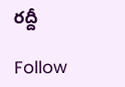రద్దీ

Follow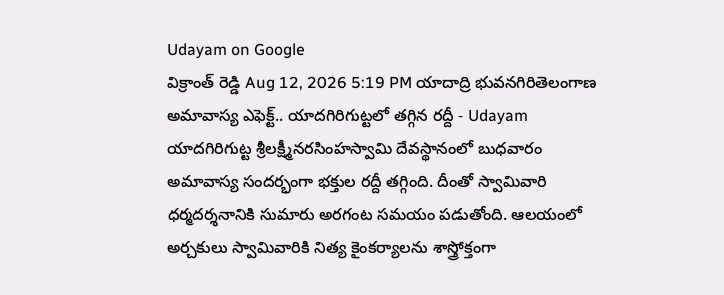Udayam on Google
విక్రాంత్ రెడ్డి Aug 12, 2026 5:19 PM యాదాద్రి భువనగిరితెలంగాణ
అమావాస్య ఎఫెక్ట్‌.. యాదగిరిగుట్టలో తగ్గిన రద్దీ - Udayam
యాదగిరిగుట్ట శ్రీలక్ష్మీనరసింహస్వామి దేవస్థానంలో బుధవారం అమావాస్య సందర్భంగా భక్తుల రద్దీ తగ్గింది. దీంతో స్వామివారి ధర్మదర్శనానికి సుమారు అరగంట సమయం పడుతోంది. ఆలయంలో అర్చకులు స్వామివారికి నిత్య కైంకర్యాలను శాస్త్రోక్తంగా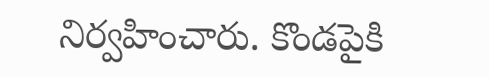నిర్వహించారు. కొండపైకి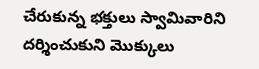చేరుకున్న భక్తులు స్వామివారిని దర్శించుకుని మొక్కులు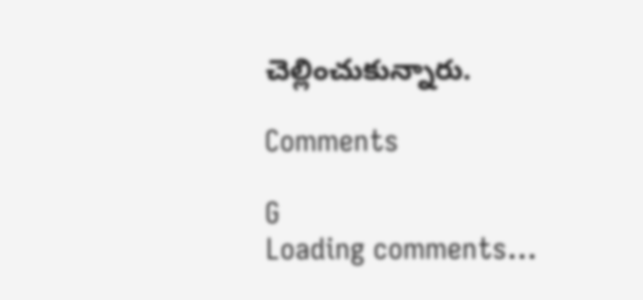చెల్లించుకున్నారు.

Comments

G
Loading comments...